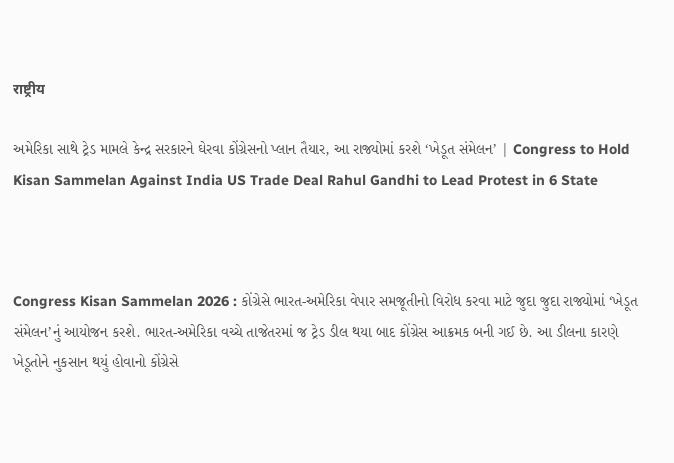राष्ट्रीय

અમેરિકા સાથે ટ્રેડ મામલે કેન્દ્ર સરકારને ઘેરવા કોંગ્રેસનો પ્લાન તૈયાર, આ રાજ્યોમાં કરશે ‘ખેડૂત સંમેલન’ | Congress to Hold Kisan Sammelan Against India US Trade Deal Rahul Gandhi to Lead Protest in 6 State



Congress Kisan Sammelan 2026 : કોંગ્રેસે ભારત-અમેરિકા વેપાર સમજૂતીનો વિરોધ કરવા માટે જુદા જુદા રાજ્યોમાં ‘ખેડૂત સંમેલન’નું આયોજન કરશે. ભારત-અમેરિકા વચ્ચે તાજેતરમાં જ ટ્રેડ ડીલ થયા બાદ કોંગ્રેસ આક્રમક બની ગઈ છે. આ ડીલના કારણે ખેડૂતોને નુકસાન થયું હોવાનો કોંગ્રેસે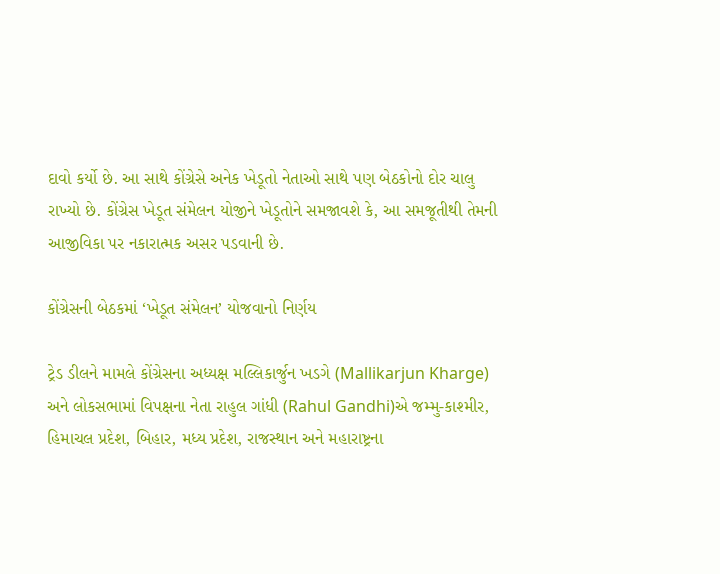દાવો કર્યો છે. આ સાથે કોંગ્રેસે અનેક ખેડૂતો નેતાઓ સાથે પણ બેઠકોનો દોર ચાલુ રાખ્યો છે. કોંગ્રેસ ખેડૂત સંમેલન યોજીને ખેડૂતોને સમજાવશે કે, આ સમજૂતીથી તેમની આજીવિકા પર નકારાત્મક અસર પડવાની છે.

કોંગ્રેસની બેઠકમાં ‘ખેડૂત સંમેલન’ યોજવાનો નિર્ણય

ટ્રેડ ડીલને મામલે કોંગ્રેસના અધ્યક્ષ મલ્લિકાર્જુન ખડગે (Mallikarjun Kharge) અને લોકસભામાં વિપક્ષના નેતા રાહુલ ગાંધી (Rahul Gandhi)એ જમ્મુ-કાશ્મીર, હિમાચલ પ્રદેશ, બિહાર, મધ્ય પ્રદેશ, રાજસ્થાન અને મહારાષ્ટ્રના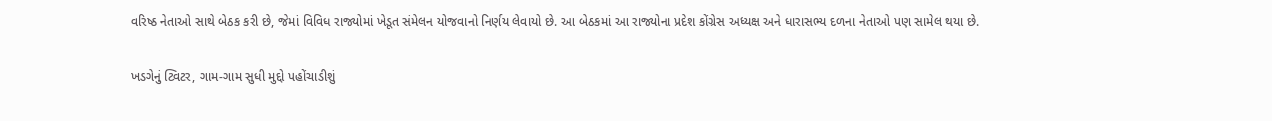વરિષ્ઠ નેતાઓ સાથે બેઠક કરી છે, જેમાં વિવિધ રાજ્યોમાં ખેડૂત સંમેલન યોજવાનો નિર્ણય લેવાયો છે. આ બેઠકમાં આ રાજ્યોના પ્રદેશ કોંગ્રેસ અધ્યક્ષ અને ધારાસભ્ય દળના નેતાઓ પણ સામેલ થયા છે.

ખડગેનું ટ્વિટર, ગામ-ગામ સુધી મુદ્દો પહોંચાડીશું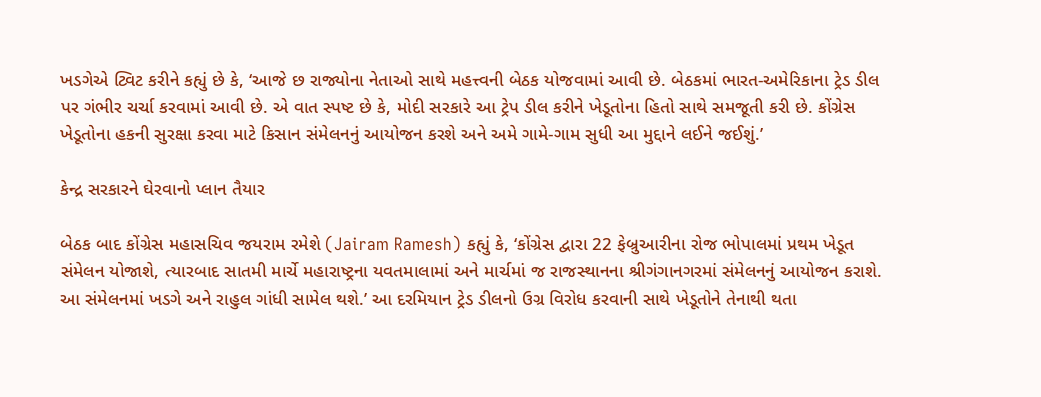ખડગેએ ટ્વિટ કરીને કહ્યું છે કે, ‘આજે છ રાજ્યોના નેતાઓ સાથે મહત્ત્વની બેઠક યોજવામાં આવી છે. બેઠકમાં ભારત-અમેરિકાના ટ્રેડ ડીલ પર ગંભીર ચર્ચા કરવામાં આવી છે. એ વાત સ્પષ્ટ છે કે, મોદી સરકારે આ ટ્રેપ ડીલ કરીને ખેડૂતોના હિતો સાથે સમજૂતી કરી છે. કોંગ્રેસ ખેડૂતોના હકની સુરક્ષા કરવા માટે કિસાન સંમેલનનું આયોજન કરશે અને અમે ગામે-ગામ સુધી આ મુદ્દાને લઈને જઈશું.’

કેન્દ્ર સરકારને ઘેરવાનો પ્લાન તૈયાર

બેઠક બાદ કોંગ્રેસ મહાસચિવ જયરામ રમેશે (Jairam Ramesh) કહ્યું કે, ‘કોંગ્રેસ દ્વારા 22 ફેબ્રુઆરીના રોજ ભોપાલમાં પ્રથમ ખેડૂત સંમેલન યોજાશે, ત્યારબાદ સાતમી માર્ચે મહારાષ્ટ્રના યવતમાલામાં અને માર્ચમાં જ રાજસ્થાનના શ્રીગંગાનગરમાં સંમેલનનું આયોજન કરાશે. આ સંમેલનમાં ખડગે અને રાહુલ ગાંધી સામેલ થશે.’ આ દરમિયાન ટ્રેડ ડીલનો ઉગ્ર વિરોધ કરવાની સાથે ખેડૂતોને તેનાથી થતા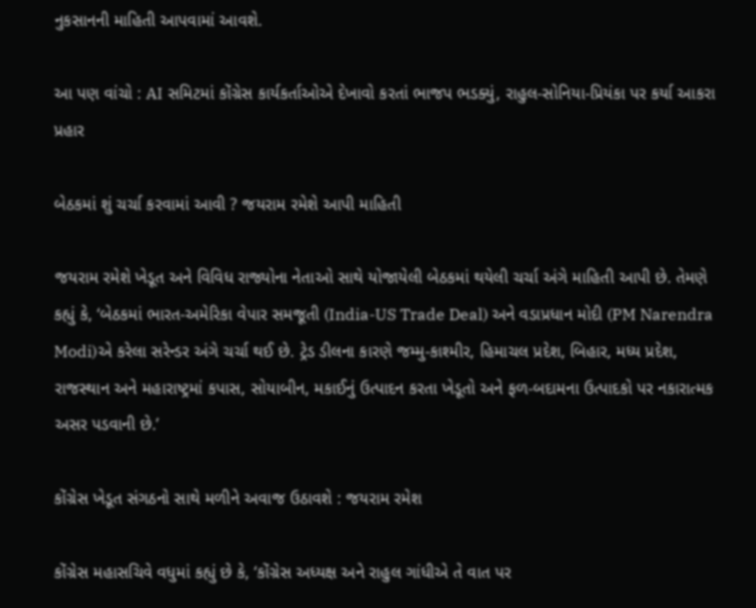નુકસાનની માહિતી આપવામાં આવશે.

આ પણ વાંચો : AI સમિટમાં કોંગ્રેસ કાર્યકર્તાઓએ દેખાવો કરતાં ભાજપ ભડક્યું, રાહુલ-સોનિયા-પ્રિયંકા પર કર્યા આકરા પ્રહાર

બેઠકમાં શું ચર્ચા કરવામાં આવી ? જયરામ રમેશે આપી માહિતી

જયરામ રમેશે ખેડૂત અને વિવિધ રાજ્યોના નેતાઓ સાથે યોજાયેલી બેઠકમાં થયેલી ચર્ચા અંગે માહિતી આપી છે. તેમણે કહ્યું કે, ‘બેઠકમાં ભારત-અમેરિકા વેપાર સમજૂતી (India-US Trade Deal) અને વડાપ્રધાન મોદી (PM Narendra Modi)એ કરેલા સરેન્ડર અંગે ચર્ચા થઈ છે. ટ્રેડ ડીલના કારણે જમ્મુ-કાશ્મીર, હિમાચલ પ્રદેશ, બિહાર, મધ્ય પ્રદેશ, રાજસ્થાન અને મહારાષ્ટ્રમાં કપાસ, સોયાબીન, મકાઈનું ઉત્પાદન કરતા ખેડૂતો અને ફળ-બદામના ઉત્પાદકો પર નકારાત્મક અસર પડવાની છે.’

કોંગ્રેસ ખેડૂત સંગઠનો સાથે મળીને અવાજ ઉઠાવશે : જયરામ રમેશ

કોંગ્રેસ મહાસચિવે વધુમાં કહ્યું છે કે, ‘કોંગ્રેસ અધ્યક્ષ અને રાહુલ ગાંધીએ તે વાત પર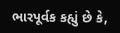ભારપૂર્વક કહ્યું છે કે,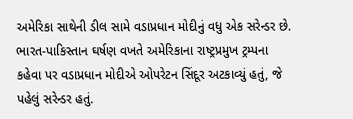અમેરિકા સાથેની ડીલ સામે વડાપ્રધાન મોદીનું વધુ એક સરેન્ડર છે. ભારત-પાકિસ્તાન ઘર્ષણ વખતે અમેરિકાના રાષ્ટ્રપ્રમુખ ટ્રમ્પના કહેવા પર વડાપ્રધાન મોદીએ ઓપરેટન સિંદૂર અટકાવ્યું હતું, જે પહેલું સરેન્ડર હતું.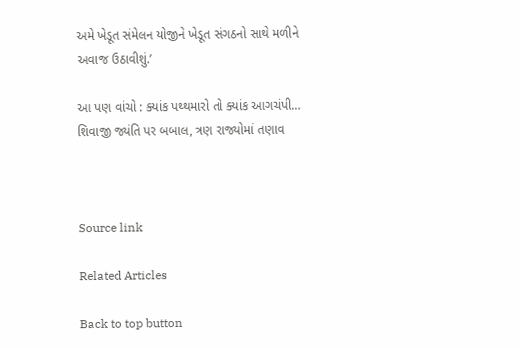અમે ખેડૂત સંમેલન યોજીને ખેડૂત સંગઠનો સાથે મળીને અવાજ ઉઠાવીશું.’

આ પણ વાંચો : ક્યાંક પથ્થમારો તો ક્યાંક આગચંપી… શિવાજી જ્યંતિ પર બબાલ, ત્રણ રાજ્યોમાં તણાવ



Source link

Related Articles

Back to top button